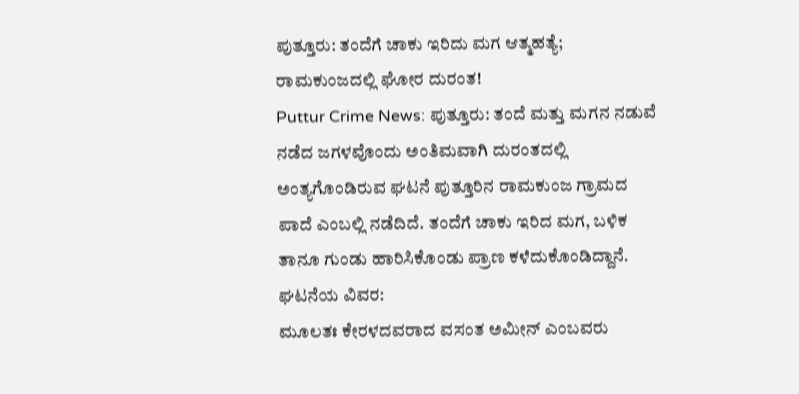ಪುತ್ತೂರು: ತಂದೆಗೆ ಚಾಕು ಇರಿದು ಮಗ ಆತ್ಮಹತ್ಯೆ; ರಾಮಕುಂಜದಲ್ಲಿ ಘೋರ ದುರಂತ!
Puttur Crime News: ಪುತ್ತೂರು: ತಂದೆ ಮತ್ತು ಮಗನ ನಡುವೆ ನಡೆದ ಜಗಳವೊಂದು ಅಂತಿಮವಾಗಿ ದುರಂತದಲ್ಲಿ ಅಂತ್ಯಗೊಂಡಿರುವ ಘಟನೆ ಪುತ್ತೂರಿನ ರಾಮಕುಂಜ ಗ್ರಾಮದ ಪಾದೆ ಎಂಬಲ್ಲಿ ನಡೆದಿದೆ. ತಂದೆಗೆ ಚಾಕು ಇರಿದ ಮಗ, ಬಳಿಕ ತಾನೂ ಗುಂಡು ಹಾರಿಸಿಕೊಂಡು ಪ್ರಾಣ ಕಳೆದುಕೊಂಡಿದ್ದಾನೆ.
ಘಟನೆಯ ವಿವರ:
ಮೂಲತಃ ಕೇರಳದವರಾದ ವಸಂತ ಅಮೀನ್ ಎಂಬವರು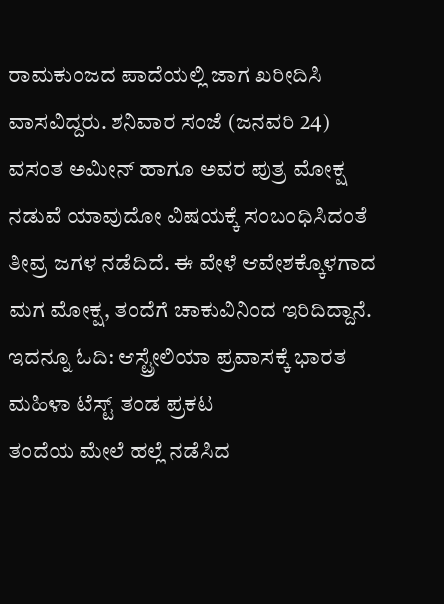ರಾಮಕುಂಜದ ಪಾದೆಯಲ್ಲಿ ಜಾಗ ಖರೀದಿಸಿ ವಾಸವಿದ್ದರು. ಶನಿವಾರ ಸಂಜೆ (ಜನವರಿ 24) ವಸಂತ ಅಮೀನ್ ಹಾಗೂ ಅವರ ಪುತ್ರ ಮೋಕ್ಷ ನಡುವೆ ಯಾವುದೋ ವಿಷಯಕ್ಕೆ ಸಂಬಂಧಿಸಿದಂತೆ ತೀವ್ರ ಜಗಳ ನಡೆದಿದೆ. ಈ ವೇಳೆ ಆವೇಶಕ್ಕೊಳಗಾದ ಮಗ ಮೋಕ್ಷ, ತಂದೆಗೆ ಚಾಕುವಿನಿಂದ ಇರಿದಿದ್ದಾನೆ.
ಇದನ್ನೂ ಓದಿ: ಆಸ್ಟ್ರೇಲಿಯಾ ಪ್ರವಾಸಕ್ಕೆ ಭಾರತ ಮಹಿಳಾ ಟೆಸ್ಟ್ ತಂಡ ಪ್ರಕಟ
ತಂದೆಯ ಮೇಲೆ ಹಲ್ಲೆ ನಡೆಸಿದ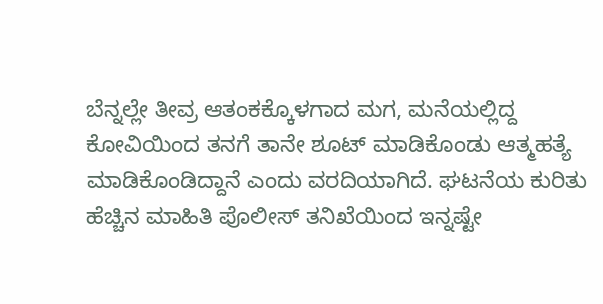ಬೆನ್ನಲ್ಲೇ ತೀವ್ರ ಆತಂಕಕ್ಕೊಳಗಾದ ಮಗ, ಮನೆಯಲ್ಲಿದ್ದ ಕೋವಿಯಿಂದ ತನಗೆ ತಾನೇ ಶೂಟ್ ಮಾಡಿಕೊಂಡು ಆತ್ಮಹತ್ಯೆ ಮಾಡಿಕೊಂಡಿದ್ದಾನೆ ಎಂದು ವರದಿಯಾಗಿದೆ. ಘಟನೆಯ ಕುರಿತು ಹೆಚ್ಚಿನ ಮಾಹಿತಿ ಪೊಲೀಸ್ ತನಿಖೆಯಿಂದ ಇನ್ನಷ್ಟೇ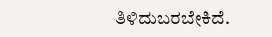ತಿಳಿದುಬರಬೇಕಿದೆ.